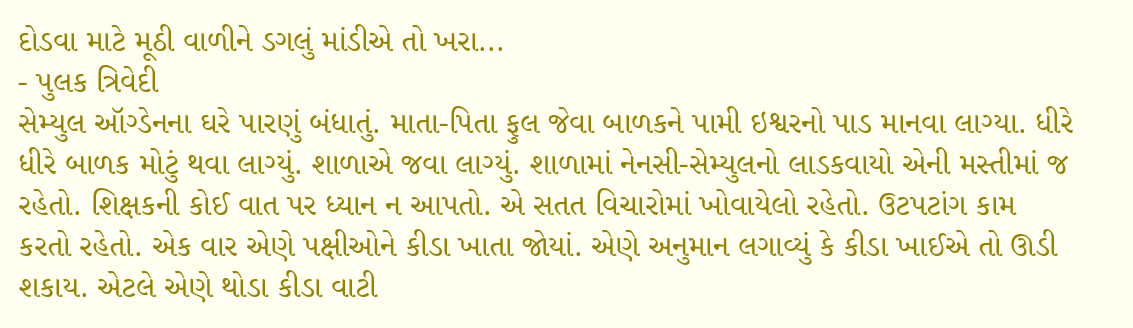દોડવા માટે મૂઠી વાળીને ડગલું માંડીએ તો ખરા...
- પુલક ત્રિવેદી
સેમ્યુલ ઑગ્ડેનના ઘરે પારણું બંધાતું. માતા-પિતા ફુલ જેવા બાળકને પામી ઇશ્વરનો પાડ માનવા લાગ્યા. ધીરે ધીરે બાળક મોટું થવા લાગ્યું. શાળાએ જવા લાગ્યું. શાળામાં નેનસી-સેમ્યુલનો લાડકવાયો એની મસ્તીમાં જ રહેતો. શિક્ષકની કોઈ વાત પર ધ્યાન ન આપતો. એ સતત વિચારોમાં ખોવાયેલો રહેતો. ઉટપટાંગ કામ કરતો રહેતો. એક વાર એણે પક્ષીઓને કીડા ખાતા જોયાં. એણે અનુમાન લગાવ્યું કે કીડા ખાઈએ તો ઊડી શકાય. એટલે એણે થોડા કીડા વાટી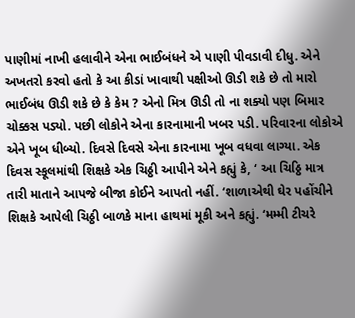પાણીમાં નાખી હલાવીને એના ભાઈબંધને એ પાણી પીવડાવી દીધુ. એને અખતરો કરવો હતો કે આ કીડાં ખાવાથી પક્ષીઓ ઊડી શકે છે તો મારો ભાઈબંધ ઊડી શકે છે કે કેમ ? એનો મિત્ર ઊડી તો ના શક્યો પણ બિમાર ચોક્કસ પડ્યો. પછી લોકોને એના કારનામાની ખબર પડી. પરિવારના લોકોએ એને ખૂબ ધીબ્યો. દિવસે દિવસે એના કારનામા ખૂબ વધવા લાગ્યા. એક દિવસ સ્કૂલમાંથી શિક્ષકે એક ચિઠ્ઠી આપીને એને કહ્યું કે, ‘ આ ચિઠ્ઠિ માત્ર તારી માતાને આપજે બીજા કોઈને આપતો નહીં. ‘શાળાએથી ઘેર પહોંચીને શિક્ષકે આપેલી ચિઠ્ઠી બાળકે માના હાથમાં મૂકી અને કહ્યું. ‘મમ્મી ટીચરે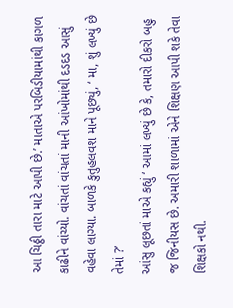આ ચિઠ્ઠી તારા માટે આપી છે.’ માતાએ પરબિડીયામાંથી કાગળ કાઢીને વાંચ્યો. વાંચતાં વાંચતાં માની આંખોમાંથી દડદડ આસું વહેવા લાગ્યા. બાળકે કુતુહલવશ માને પૂછ્યું, ‘ મા, શું લખ્યું છે તેમાં ?’
આંસુ લૂછતાં માએ કહ્યું ‘ આમાં લખ્યું છે કે, તમારો દીકરો બહુ જ જિનીયસ છે. અમારી શાળામાં એને શિક્ષણ આપી શકે તેવા
શિક્ષકો નથી.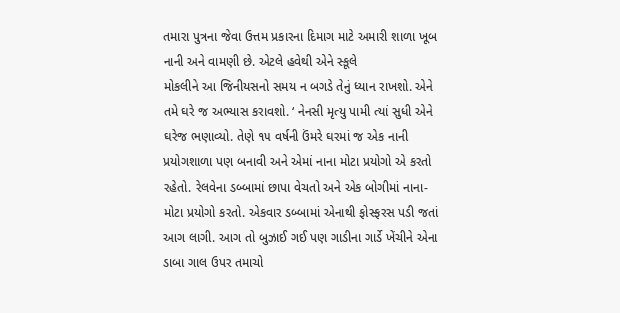તમારા પુત્રના જેવા ઉત્તમ પ્રકારના દિમાગ માટે અમારી શાળા ખૂબ નાની અને વામણી છે. એટલે હવેથી એને સ્કૂલે
મોકલીને આ જિનીયસનો સમય ન બગડે તેનું ધ્યાન રાખશો. એને તમે ઘરે જ અભ્યાસ કરાવશો. ‘ નેનસી મૃત્યુ પામી ત્યાં સુધી એને ઘરેજ ભણાવ્યો. તેણે ૧૫ વર્ષની ઉંમરે ઘરમાં જ એક નાની પ્રયોગશાળા પણ બનાવી અને એમાં નાના મોટા પ્રયોગો એ કરતો રહેતો. રેલવેના ડબ્બામાં છાપા વેચતો અને એક બોગીમાં નાના-મોટા પ્રયોગો કરતો. એકવાર ડબ્બામાં એનાથી ફોસ્ફરસ પડી જતાં આગ લાગી. આગ તો બુઝાઈ ગઈ પણ ગાડીના ગાર્ડે ખેંચીને એના ડાબા ગાલ ઉપર તમાચો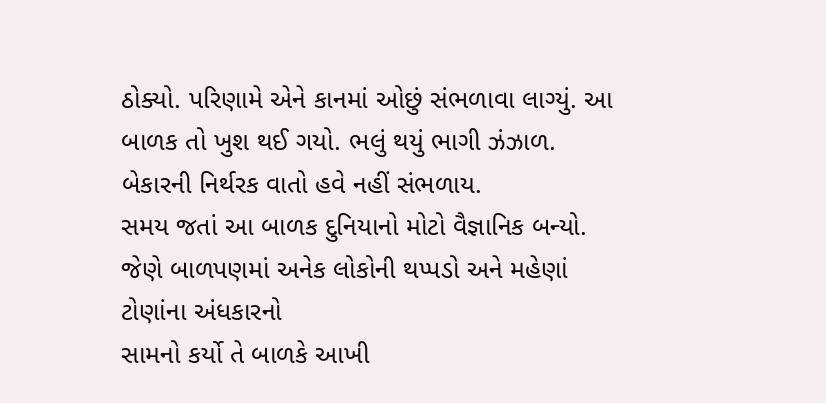ઠોક્યો. પરિણામે એને કાનમાં ઓછું સંભળાવા લાગ્યું. આ બાળક તો ખુશ થઈ ગયો. ભલું થયું ભાગી ઝંઝાળ. બેકારની નિર્થરક વાતો હવે નહીં સંભળાય.
સમય જતાં આ બાળક દુનિયાનો મોટો વૈજ્ઞાનિક બન્યો. જેણે બાળપણમાં અનેક લોકોની થપ્પડો અને મહેણાં ટોણાંના અંધકારનો
સામનો કર્યો તે બાળકે આખી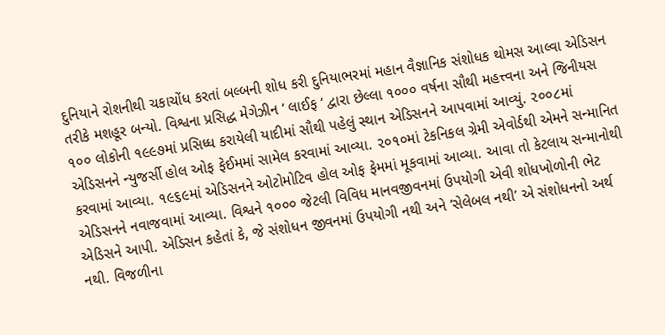દુનિયાને રોશનીથી ચકાચોંધ કરતાં બલ્બની શોધ કરી દુનિયાભરમાં મહાન વૈજ્ઞાનિક સંશોધક થોમસ આલ્વા એડિસન તરીકે મશહૂર બન્યો. વિશ્વના પ્રસિદ્ધ મેગેઝીન ‘ લાઈફ ‘ દ્વારા છેલ્લા ૧૦૦૦ વર્ષના સૌથી મહત્ત્વના અને જિનીયસ ૧૦૦ લોકોની ૧૯૯૭માં પ્રસિધ્ધ કરાયેલી યાદીમાં સૌથી પહેલું સ્થાન એડિસનને આપવામાં આવ્યું. ૨૦૦૮માં એડિસનને ન્યુજર્સી હોલ ઓફ ફેઈમમાં સામેલ કરવામાં આવ્યા. ૨૦૧૦માં ટેકનિકલ ગ્રેમી એવોર્ડથી એમને સન્માનિત કરવામાં આવ્યા. ૧૯૬૯માં એડિસનને ઓટોમોટિવ હોલ ઓફ ફેમમાં મૂકવામાં આવ્યા. આવા તો કેટલાય સન્માનોથી એડિસનને નવાજવામાં આવ્યા. વિશ્વને ૧૦૦૦ જેટલી વિવિધ માનવજીવનમાં ઉપયોગી એવી શોધખોળોની ભેટ એડિસને આપી. એડિસન કહેતાં કે, જે સંશોધન જીવનમાં ઉપયોગી નથી અને ‘સેલેબલ નથી’ એ સંશોધનનો અર્થ નથી. વિજળીના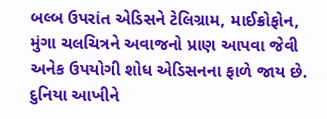બલ્બ ઉપરાંત એડિસને ટેલિગ્રામ, માઈક્રોફોન, મુંગા ચલચિત્રને અવાજનો પ્રાણ આપવા જેવી અનેક ઉપયોગી શોધ એડિસનના ફાળે જાય છે. દુનિયા આખીને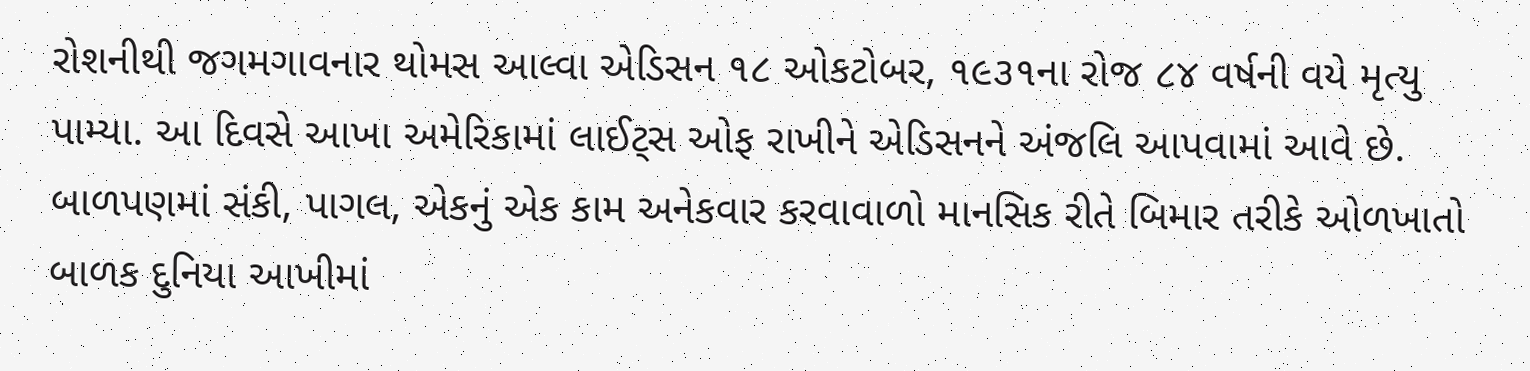રોશનીથી જગમગાવનાર થોમસ આલ્વા એડિસન ૧૮ ઓકટોબર, ૧૯૩૧ના રોજ ૮૪ વર્ષની વયે મૃત્યુ પામ્યા. આ દિવસે આખા અમેરિકામાં લાઈટ્સ ઓફ રાખીને એડિસનને અંજલિ આપવામાં આવે છે. બાળપણમાં સંકી, પાગલ, એકનું એક કામ અનેકવાર કરવાવાળો માનસિક રીતે બિમાર તરીકે ઓળખાતો બાળક દુનિયા આખીમાં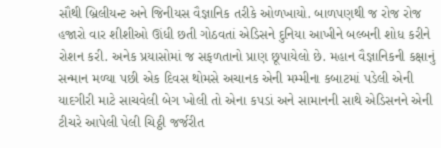સૌથી બ્રિલીયન્ટ અને જિનીયસ વૈજ્ઞાનિક તરીકે ઓળખાયો. બાળપણથી જ રોજ રોજ હજારો વાર શીશીઓ ઊંધી છતી ગોઠવતાં એડિસને દુનિયા આખીને બલ્બની શોધ કરીને રોશન કરી. અનેક પ્રયાસોમાં જ સફળતાનો પ્રાણ છૂપાયેલો છે. મહાન વૈજ્ઞાનિકની કક્ષાનું સન્માન મળ્યા પછી એક દિવસ થોમસે અચાનક એની મમ્મીના કબાટમાં પડેલી એની યાદગીરી માટે સાચવેલી બેગ ખોલી તો એના કપડાં અને સામાનની સાથે એડિસનને એની ટીચરે આપેલી પેલી ચિઠ્ઠી જર્જરીત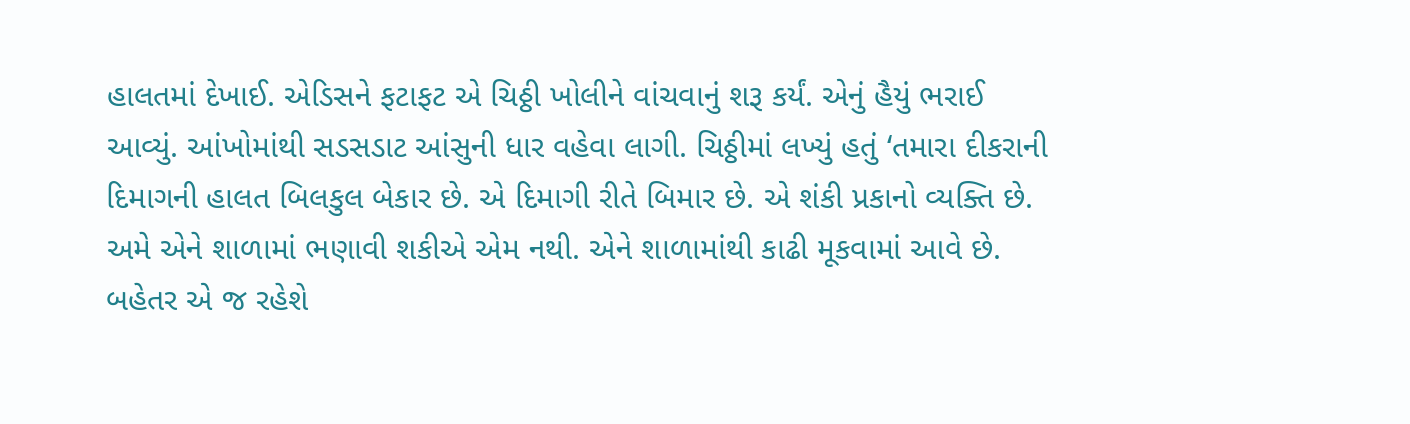હાલતમાં દેખાઈ. એડિસને ફટાફટ એ ચિઠ્ઠી ખોલીને વાંચવાનું શરૂ કર્યં. એનું હૈયું ભરાઈ આવ્યું. આંખોમાંથી સડસડાટ આંસુની ધાર વહેવા લાગી. ચિઠ્ઠીમાં લખ્યું હતું ‘તમારા દીકરાની દિમાગની હાલત બિલકુલ બેકાર છે. એ દિમાગી રીતે બિમાર છે. એ શંકી પ્રકાનો વ્યક્તિ છે. અમે એને શાળામાં ભણાવી શકીએ એમ નથી. એને શાળામાંથી કાઢી મૂકવામાં આવે છે. બહેતર એ જ રહેશે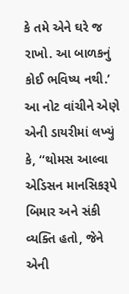કે તમે એને ઘરે જ રાખો. આ બાળકનું કોઈ ભવિષ્ય નથી.’ આ નોટ વાંચીને એણે એની ડાયરીમાં લખ્યું કે, ‘‘થોમસ આલ્વા એડિસન માનસિકરૂપે બિમાર અને સંકી વ્યક્તિ હતો, જેને એની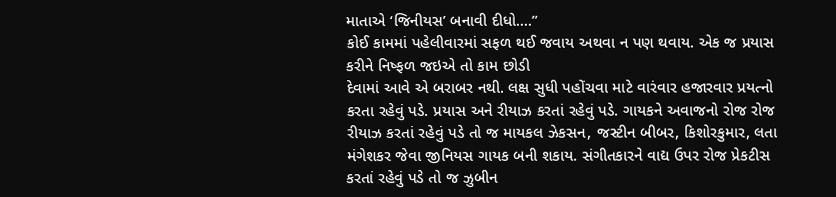માતાએ ‘જિનીયસ’ બનાવી દીધો....’’
કોઈ કામમાં પહેલીવારમાં સફળ થઈ જવાય અથવા ન પણ થવાય. એક જ પ્રયાસ કરીને નિષ્ફળ જઇએ તો કામ છોડી
દેવામાં આવે એ બરાબર નથી. લક્ષ સુધી પહોંચવા માટે વારંવાર હજારવાર પ્રયત્નો કરતા રહેવું પડે. પ્રયાસ અને રીયાઝ કરતાં રહેવું પડે. ગાયકને અવાજનો રોજ રોજ રીયાઝ કરતાં રહેવું પડે તો જ માયકલ ઝેકસન, જસ્ટીન બીબર, કિશોરકુમાર, લતા મંગેશકર જેવા જીનિયસ ગાયક બની શકાય. સંગીતકારને વાદ્ય ઉપર રોજ પ્રેકટીસ કરતાં રહેવું પડે તો જ ઝુબીન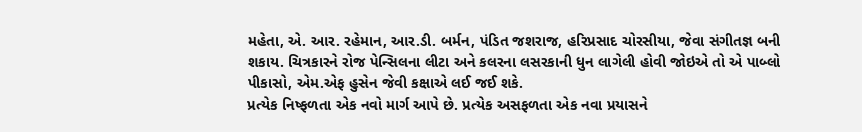મહેતા, એ. આર. રહેમાન, આર.ડી. બર્મન, પંડિત જશરાજ, હરિપ્રસાદ ચોરસીયા, જેવા સંગીતજ્ઞ બની શકાય. ચિત્રકારને રોજ પેન્સિલના લીટા અને કલરના લસરકાની ધુન લાગેલી હોવી જોઇએ તો એ પાબ્લો પીકાસો, એમ.એફ હુસેન જેવી કક્ષાએ લઈ જઈ શકે.
પ્રત્યેક નિષ્ફળતા એક નવો માર્ગ આપે છે. પ્રત્યેક અસફળતા એક નવા પ્રયાસને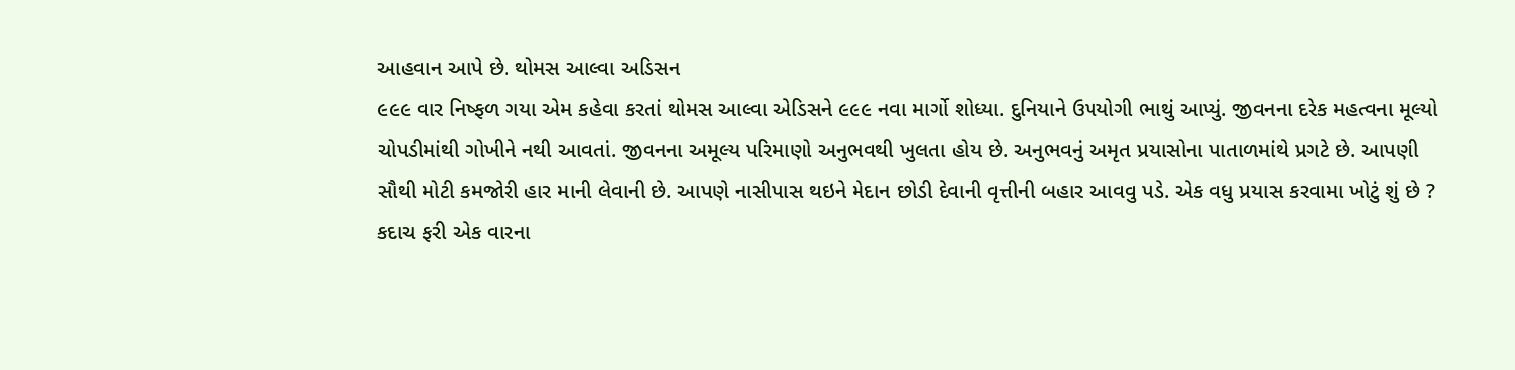આહવાન આપે છે. થોમસ આલ્વા અડિસન
૯૯૯ વાર નિષ્ફળ ગયા એમ કહેવા કરતાં થોમસ આલ્વા એડિસને ૯૯૯ નવા માર્ગો શોધ્યા. દુનિયાને ઉપયોગી ભાથું આપ્યું. જીવનના દરેક મહત્વના મૂલ્યો ચોપડીમાંથી ગોખીને નથી આવતાં. જીવનના અમૂલ્ય પરિમાણો અનુભવથી ખુલતા હોય છે. અનુભવનું અમૃત પ્રયાસોના પાતાળમાંથે પ્રગટે છે. આપણી સૌથી મોટી કમજોરી હાર માની લેવાની છે. આપણે નાસીપાસ થઇને મેદાન છોડી દેવાની વૃત્તીની બહાર આવવુ પડે. એક વધુ પ્રયાસ કરવામા ખોટું શું છે ? કદાચ ફરી એક વારના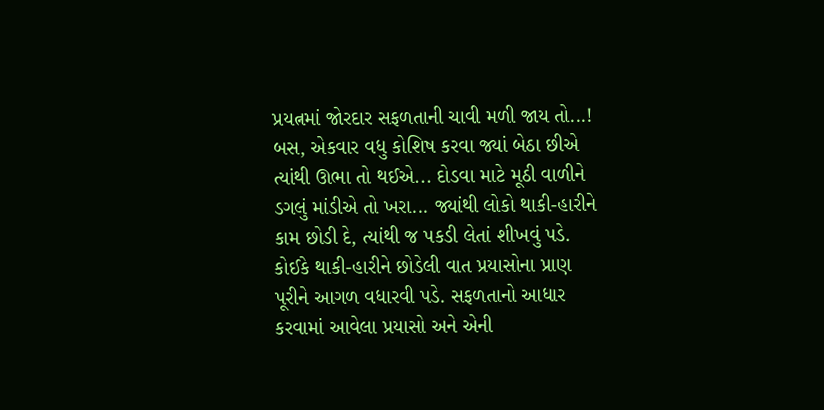પ્રયત્નમાં જોરદાર સફળતાની ચાવી મળી જાય તો...! બસ, એકવાર વધુ કોશિષ કરવા જ્યાં બેઠા છીએ ત્યાંથી ઊભા તો થઈએ... દોડવા માટે મૂઠી વાળીને ડગલું માંડીએ તો ખરા... જ્યાંથી લોકો થાકી-હારીને કામ છોડી દે, ત્યાંથી જ પકડી લેતાં શીખવું પડે. કોઈકે થાકી-હારીને છોડેલી વાત પ્રયાસોના પ્રાણ પૂરીને આગળ વધારવી પડે. સફળતાનો આધાર કરવામાં આવેલા પ્રયાસો અને એની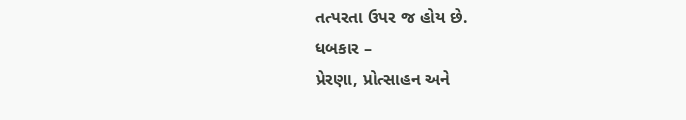તત્પરતા ઉપર જ હોય છે.
ધબકાર –
પ્રેરણા, પ્રોત્સાહન અને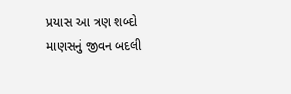પ્રયાસ આ ત્રણ શબ્દો માણસનું જીવન બદલી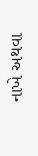નાખે અથવા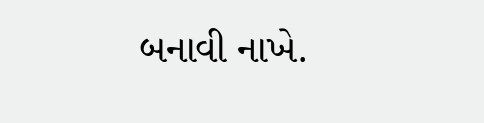બનાવી નાખે.